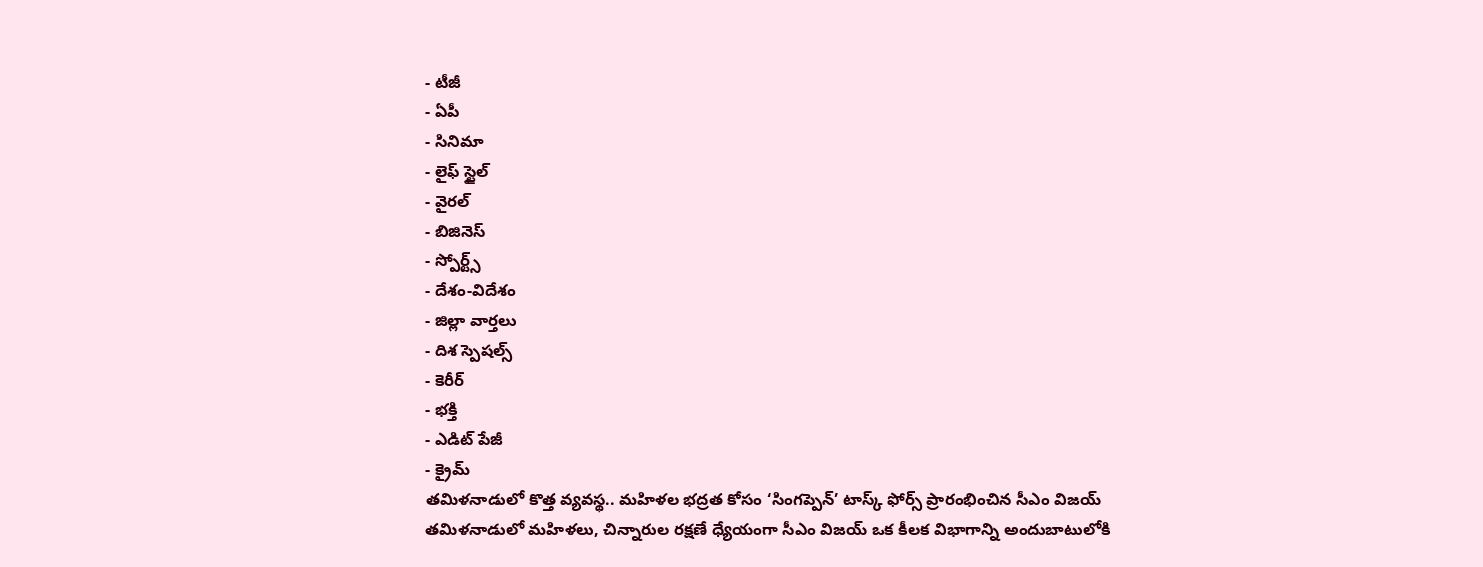- టీజీ
- ఏపీ
- సినిమా
- లైఫ్ స్టైల్
- వైరల్
- బిజినెస్
- స్పోర్ట్స్
- దేశం-విదేశం
- జిల్లా వార్తలు
- దిశ స్పెషల్స్
- కెరీర్
- భక్తి
- ఎడిట్ పేజీ
- క్రైమ్
తమిళనాడులో కొత్త వ్యవస్థ.. మహిళల భద్రత కోసం ‘సింగప్పెన్’ టాస్క్ ఫోర్స్ ప్రారంభించిన సీఎం విజయ్
తమిళనాడులో మహిళలు, చిన్నారుల రక్షణే ధ్యేయంగా సీఎం విజయ్ ఒక కీలక విభాగాన్ని అందుబాటులోకి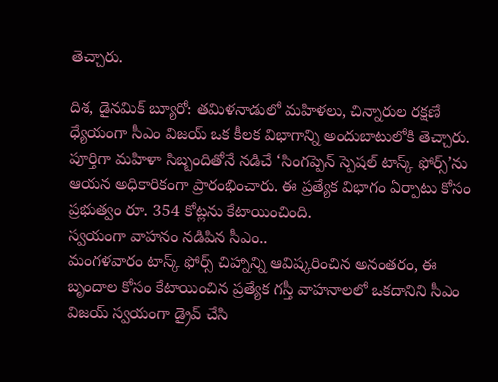తెచ్చారు.

దిశ, డైనమిక్ బ్యూరో: తమిళనాడులో మహిళలు, చిన్నారుల రక్షణే ధ్యేయంగా సీఎం విజయ్ ఒక కీలక విభాగాన్ని అందుబాటులోకి తెచ్చారు. పూర్తిగా మహిళా సిబ్బందితోనే నడిచే ‘సింగప్పెన్ స్పెషల్ టాస్క్ ఫోర్స్’ను ఆయన అధికారికంగా ప్రారంభించారు. ఈ ప్రత్యేక విభాగం ఏర్పాటు కోసం ప్రభుత్వం రూ. 354 కోట్లను కేటాయించింది.
స్వయంగా వాహనం నడిపిన సీఎం..
మంగళవారం టాస్క్ ఫోర్స్ చిహ్నాన్ని ఆవిష్కరించిన అనంతరం, ఈ బృందాల కోసం కేటాయించిన ప్రత్యేక గస్తీ వాహనాలలో ఒకదానిని సీఎం విజయ్ స్వయంగా డ్రైవ్ చేసి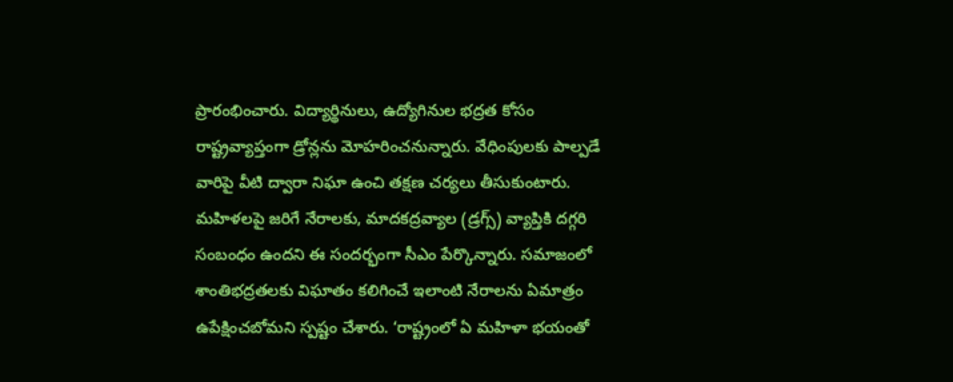ప్రారంభించారు. విద్యార్థినులు, ఉద్యోగినుల భద్రత కోసం రాష్ట్రవ్యాప్తంగా డ్రోన్లను మోహరించనున్నారు. వేధింపులకు పాల్పడే వారిపై వీటి ద్వారా నిఘా ఉంచి తక్షణ చర్యలు తీసుకుంటారు. మహిళలపై జరిగే నేరాలకు, మాదకద్రవ్యాల (డ్రగ్స్) వ్యాప్తికి దగ్గరి సంబంధం ఉందని ఈ సందర్భంగా సీఎం పేర్కొన్నారు. సమాజంలో శాంతిభద్రతలకు విఘాతం కలిగించే ఇలాంటి నేరాలను ఏమాత్రం ఉపేక్షించబోమని స్పష్టం చేశారు. ‘రాష్ట్రంలో ఏ మహిళా భయంతో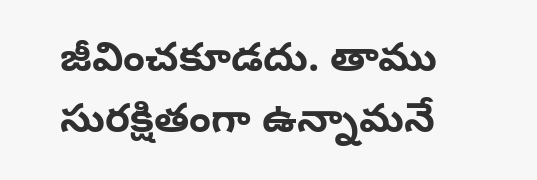జీవించకూడదు. తాము సురక్షితంగా ఉన్నామనే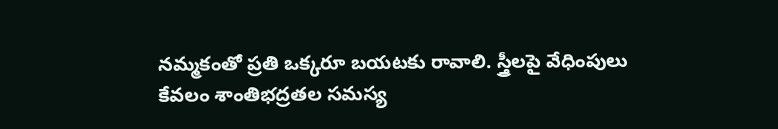నమ్మకంతో ప్రతి ఒక్కరూ బయటకు రావాలి. స్త్రీలపై వేధింపులు కేవలం శాంతిభద్రతల సమస్య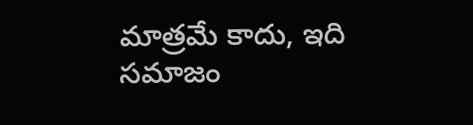మాత్రమే కాదు, ఇది సమాజం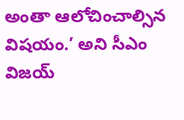అంతా ఆలోచించాల్సిన విషయం.’ అని సీఎం విజయ్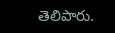తెలిపారు.